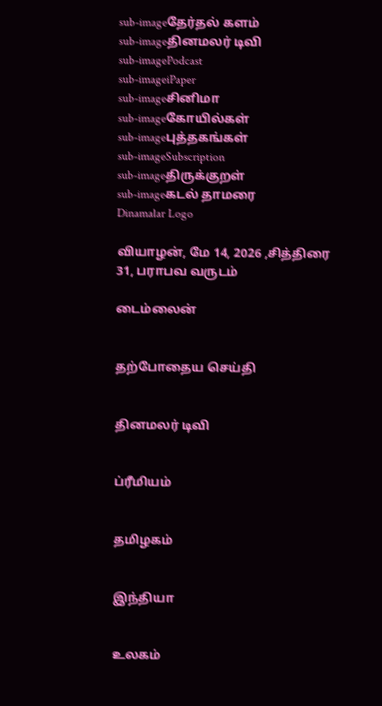sub-imageதேர்தல் களம்
sub-imageதினமலர் டிவி
sub-imagePodcast
sub-imageiPaper
sub-imageசினிமா
sub-imageகோயில்கள்
sub-imageபுத்தகங்கள்
sub-imageSubscription
sub-imageதிருக்குறள்
sub-imageகடல் தாமரை
Dinamalar Logo

வியாழன், மே 14, 2026 ,சித்திரை 31, பராபவ வருடம்

டைம்லைன்


தற்போதைய செய்தி


தினமலர் டிவி


ப்ரீமியம்


தமிழகம்


இந்தியா


உலகம்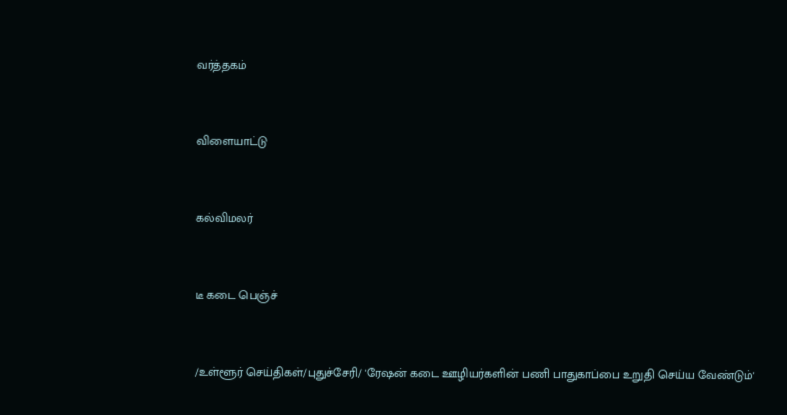வர்த்தகம்


விளையாட்டு


கல்விமலர்


டீ கடை பெஞ்ச்


/உள்ளூர் செய்திகள்/புதுச்சேரி/ 'ரேஷன் கடை ஊழியர்களின் பணி பாதுகாப்பை உறுதி செய்ய வேண்டும்'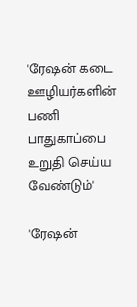'ரேஷன் கடை ஊழியர்களின் பணி பாதுகாப்பை உறுதி செய்ய வேண்டும்'

'ரேஷன்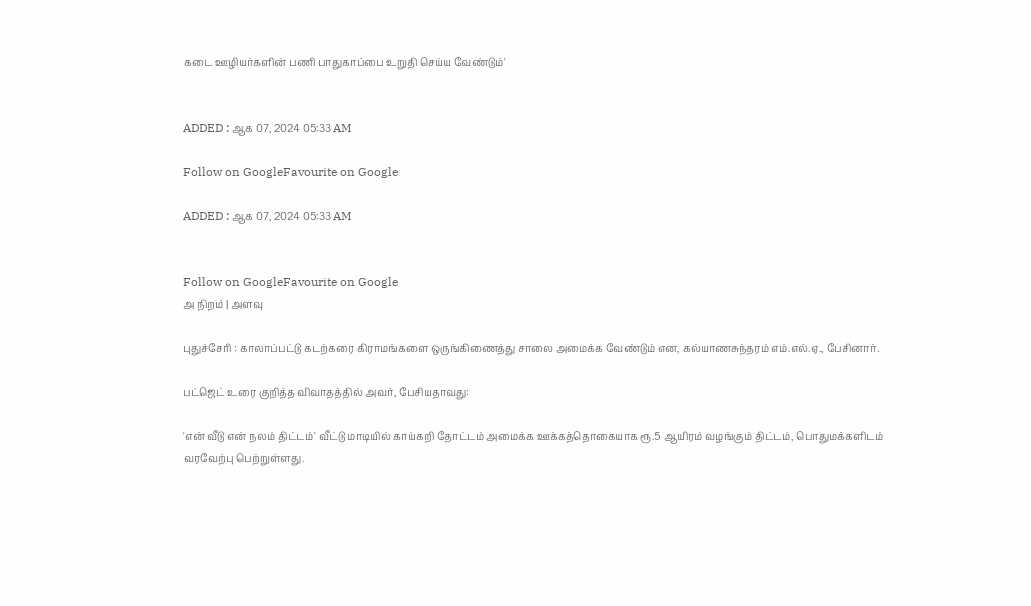கடை ஊழியர்களின் பணி பாதுகாப்பை உறுதி செய்ய வேண்டும்'


ADDED : ஆக 07, 2024 05:33 AM

Follow on GoogleFavourite on Google

ADDED : ஆக 07, 2024 05:33 AM


Follow on GoogleFavourite on Google
அ நிறம் | அளவு

புதுச்சேரி : காலாப்பட்டு கடற்கரை கிராமங்களை ஒருங்கிணைத்து சாலை அமைக்க வேண்டும் என, கல்யாணசுந்தரம் எம்.எல்.ஏ., பேசினார்.

பட்ஜெட் உரை குறித்த விவாதத்தில் அவர், பேசியதாவது:

'என் வீடு என் நலம் திட்டம்' வீட்டு மாடியில் காய்கறி தோட்டம் அமைக்க ஊக்கத்தொகையாக ரூ.5 ஆயிரம் வழங்கும் திட்டம், பொதுமக்களிடம் வரவேற்பு பெற்றுள்ளது.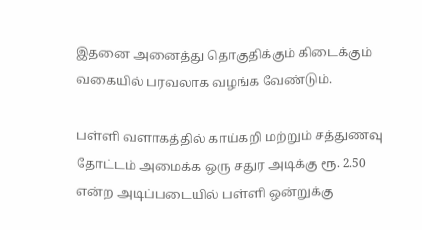இதனை அனைத்து தொகுதிக்கும் கிடைக்கும் வகையில் பரவலாக வழங்க வேண்டும்.

பள்ளி வளாகத்தில் காய்கறி மற்றும் சத்துணவு தோட்டம் அமைக்க ஒரு சதுர அடிக்கு ரூ. 2.50 என்ற அடிப்படையில் பள்ளி ஒன்றுக்கு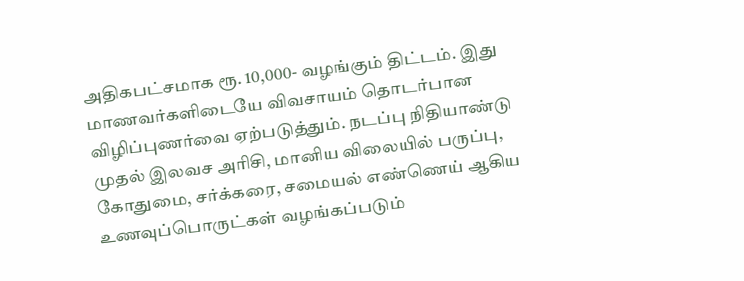அதிகபட்சமாக ரூ. 10,000- வழங்கும் திட்டம். இது மாணவர்களிடையே விவசாயம் தொடர்பான விழிப்புணர்வை ஏற்படுத்தும். நடப்பு நிதியாண்டு முதல் இலவச அரிசி, மானிய விலையில் பருப்பு, கோதுமை, சர்க்கரை, சமையல் எண்ணெய் ஆகிய உணவுப்பொருட்கள் வழங்கப்படும்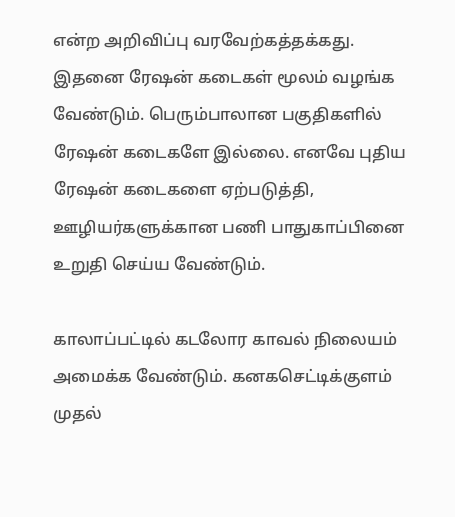என்ற அறிவிப்பு வரவேற்கத்தக்கது. இதனை ரேஷன் கடைகள் மூலம் வழங்க வேண்டும். பெரும்பாலான பகுதிகளில் ரேஷன் கடைகளே இல்லை. எனவே புதிய ரேஷன் கடைகளை ஏற்படுத்தி, ஊழியர்களுக்கான பணி பாதுகாப்பினை உறுதி செய்ய வேண்டும்.

காலாப்பட்டில் கடலோர காவல் நிலையம் அமைக்க வேண்டும். கனகசெட்டிக்குளம் முதல்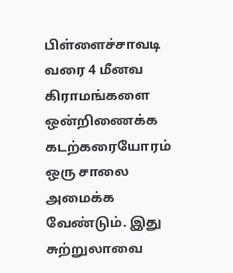பிள்ளைச்சாவடி வரை 4 மீனவ கிராமங்களை ஒன்றிணைக்க கடற்கரையோரம் ஒரு சாலை அமைக்க வேண்டும். இது சுற்றுலாவை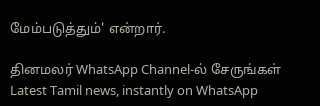மேம்படுத்தும்' என்றார்.

தினமலர் WhatsApp Channel-ல் சேருங்கள்
Latest Tamil news, instantly on WhatsApp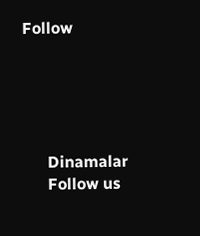Follow





      Dinamalar
      Follow us